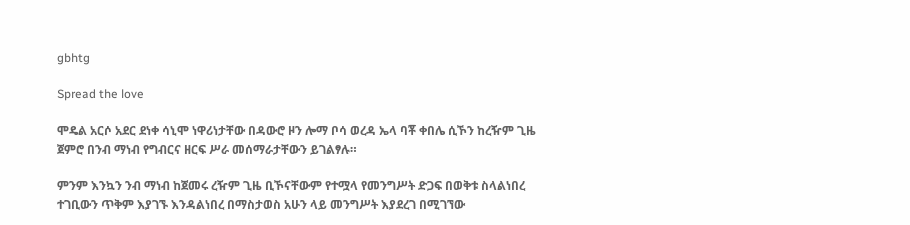gbhtg

Spread the love

ሞዴል አርሶ አደር ደነቀ ሳኒሞ ነዋሪነታቸው በዳውሮ ዞን ሎማ ቦሳ ወረዳ ኤላ ባቾ ቀበሌ ሲኾን ከረዥም ጊዜ ጀምሮ በንብ ማነብ የግብርና ዘርፍ ሥራ መሰማራታቸውን ይገልፃሉ።

ምንም እንኳን ንብ ማነብ ከጀመሩ ረዥም ጊዜ ቢኾናቸውም የተሟላ የመንግሥት ድጋፍ በወቅቱ ስላልነበረ ተገቢውን ጥቅም እያገኙ እንዳልነበረ በማስታወስ አሁን ላይ መንግሥት እያደረገ በሚገኘው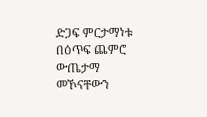ድጋፍ ምርታማነቱ በዕጥፍ ጨምሮ ውጤታማ መኾናቸውን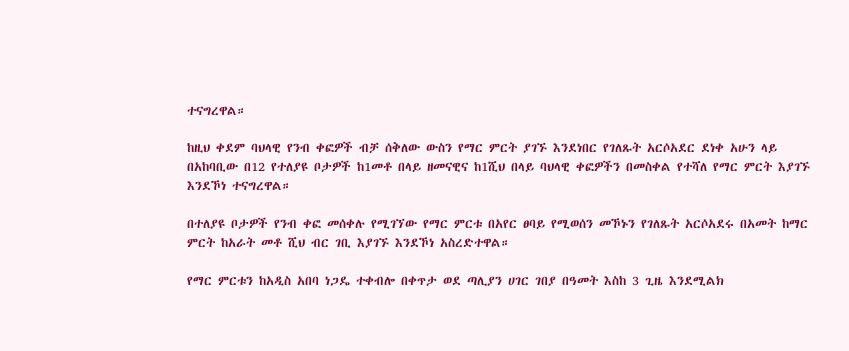ተናግረዋል።

ከዚህ ቀደም ባህላዊ የንብ ቀፎዎች ብቻ ሰቅለው ውስን የማር ምርት ያገኙ እንደነበር የገለጹት አርሶአደር ደነቀ አሁን ላይ በአከባቢው በ12 የተለያዩ ቦታዎች ከ1መቶ በላይ ዘመናዊና ከ1ሺህ በላይ ባህላዊ ቀፎዎችን በመስቀል የተሻለ የማር ምርት እያገኙ እንደኾነ ተናግረዋል።

በተለያዩ ቦታዎች የንብ ቀፎ መሰቀሉ የሚገኘው የማር ምርቱ በአየር ፀባይ የሚወሰን መኾኑን የገለጹት አርሶአደሩ በአመት ከማር ምርት ከአራት መቶ ሺህ ብር ገቢ እያገኙ እንደኾነ አስረድተዋል።

የማር ምርቱን ከአዲስ አበባ ነጋዴ ተቀብሎ በቀጥታ ወደ ጣሊያን ሀገር ገበያ በዓመት እስከ 3 ጊዜ እንደሚልክ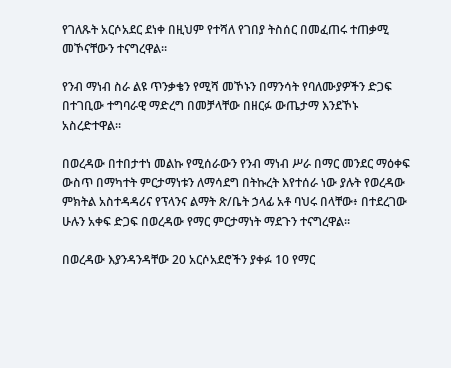የገለጹት አርሶአደር ደነቀ በዚህም የተሻለ የገበያ ትስሰር በመፈጠሩ ተጠቃሚ መኾናቸውን ተናግረዋል።

የንብ ማነብ ስራ ልዩ ጥንቃቄን የሚሻ መኾኑን በማንሳት የባለሙያዎችን ድጋፍ በተገቢው ተግባራዊ ማድረግ በመቻላቸው በዘርፉ ውጤታማ እንደኾኑ አስረድተዋል።

በወረዳው በተበታተነ መልኩ የሚሰራውን የንብ ማነብ ሥራ በማር መንደር ማዕቀፍ ውስጥ በማካተት ምርታማነቱን ለማሳደግ በትኩረት እየተሰራ ነው ያሉት የወረዳው ምክትል አስተዳዳሪና የፕላንና ልማት ጽ/ቤት ኃላፊ አቶ ባህሩ በላቸው፥ በተደረገው ሁሉን አቀፍ ድጋፍ በወረዳው የማር ምርታማነት ማደጉን ተናግረዋል።

በወረዳው እያንዳንዳቸው 20 አርሶአደሮችን ያቀፉ 10 የማር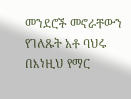መንደሮች መኖራቸውን የገለጹት አቶ ባህሩ በእነዚህ የማር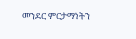መንደር ምርታማነትን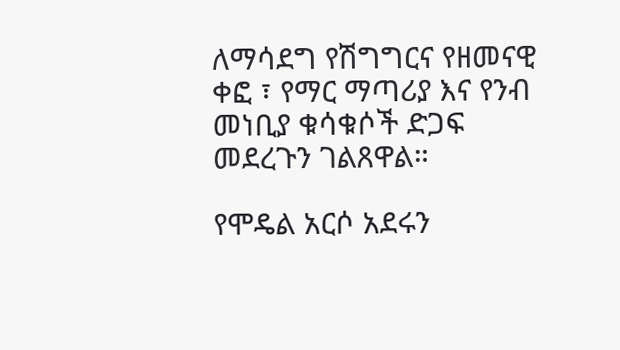ለማሳደግ የሽግግርና የዘመናዊ ቀፎ ፣ የማር ማጣሪያ እና የንብ መነቢያ ቁሳቁሶች ድጋፍ መደረጉን ገልጸዋል።

የሞዴል አርሶ አደሩን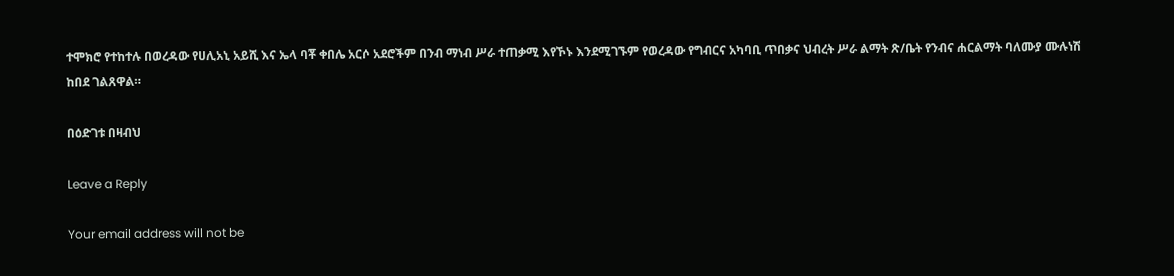ተሞክሮ የተከተሉ በወረዳው የሀሊአኒ አይሺ እና ኤላ ባቾ ቀበሌ አርሶ አደሮችም በንብ ማነብ ሥራ ተጠቃሚ እየኾኑ እንደሚገኙም የወረዳው የግብርና አካባቢ ጥበቃና ህብረት ሥራ ልማት ጽ/ቤት የንብና ሐርልማት ባለሙያ ሙሉነሽ ከበደ ገልጸዋል።

በዕድገቱ በዛብህ

Leave a Reply

Your email address will not be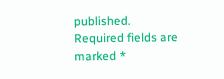published. Required fields are marked *